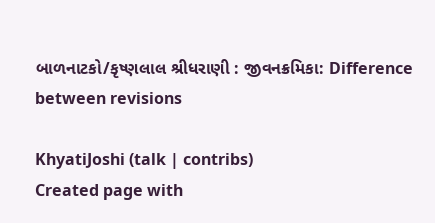બાળનાટકો/કૃષ્ણલાલ શ્રીધરાણી : જીવનક્રમિકા: Difference between revisions

KhyatiJoshi (talk | contribs)
Created page with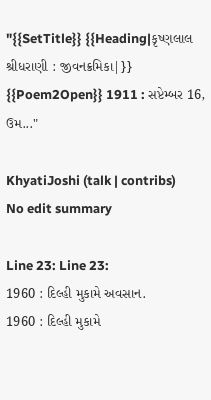"{{SetTitle}} {{Heading|કૃષ્ણલાલ શ્રીધરાણી : જીવનક્રમિકા|}} {{Poem2Open}} 1911 : સપ્ટેમ્બર 16, ઉમ..."

KhyatiJoshi (talk | contribs)
No edit summary

Line 23: Line 23:
1960 : દિલ્હી મુકામે અવસાન.
1960 : દિલ્હી મુકામે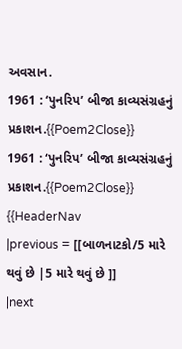અવસાન.
1961 : ‘પુનરિપ’ બીજા કાવ્યસંગ્રહનું પ્રકાશન.{{Poem2Close}}
1961 : ‘પુનરિપ’ બીજા કાવ્યસંગ્રહનું પ્રકાશન.{{Poem2Close}}
{{HeaderNav
|previous = [[બાળનાટકો/5 મારે થવું છે |5 મારે થવું છે ]]
|next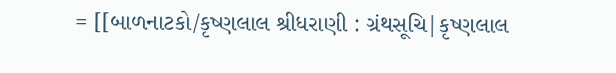= [[બાળનાટકો/કૃષ્ણલાલ શ્રીધરાણી : ગ્રંથસૂચિ|કૃષ્ણલાલ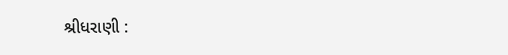શ્રીધરાણી :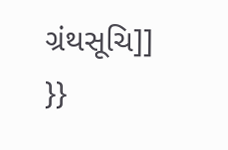ગ્રંથસૂચિ]]
}}